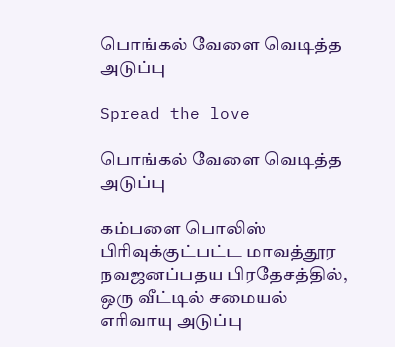பொங்கல் வேளை வெடித்த அடுப்பு

Spread the love

பொங்கல் வேளை வெடித்த அடுப்பு

கம்பளை பொலிஸ் பிரிவுக்குட்பட்ட மாவத்தூர நவஜனப்பதய பிரதேசத்தில், ஒரு வீட்டில் சமையல் எரிவாயு அடுப்பு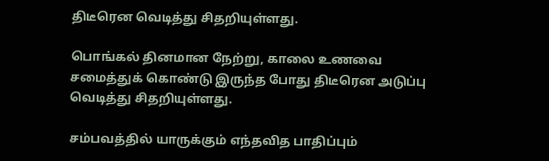திடீரென வெடித்து சிதறியுள்ளது.

பொங்கல் தினமான நேற்று, காலை உணவை சமைத்துக் கொண்டு இருந்த போது திடீரென அடுப்பு வெடித்து சிதறியுள்ளது.

சம்பவத்தில் யாருக்கும் எந்தவித பாதிப்பும்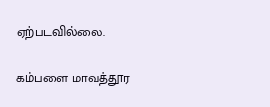ஏற்படவில்லை.

கம்பளை மாவத்தூர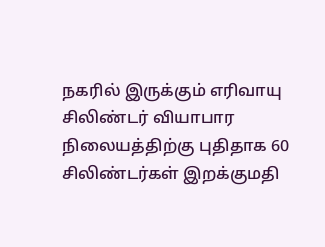நகரில் இருக்கும் எரிவாயு சிலிண்டர் வியாபார நிலையத்திற்கு புதிதாக 60 சிலிண்டர்கள் இறக்குமதி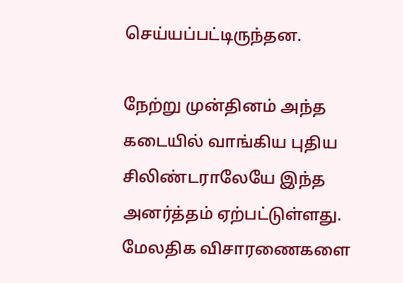செய்யப்பட்டிருந்தன.

நேற்று முன்தினம் அந்த கடையில் வாங்கிய புதிய சிலிண்டராலேயே இந்த அனர்த்தம் ஏற்பட்டுள்ளது. மேலதிக விசாரணைகளை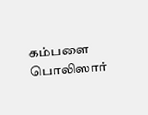கம்பளை பொலிஸார்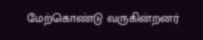மேற்கொண்டு வருகின்றனர்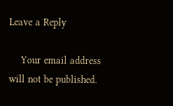Leave a Reply

    Your email address will not be published.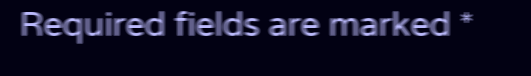Required fields are marked *